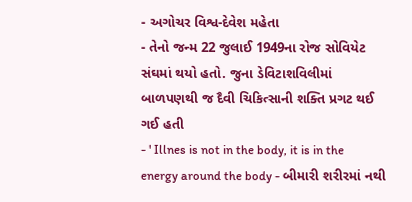- અગોચર વિશ્વ-દેવેશ મહેતા
- તેનો જન્મ 22 જુલાઈ 1949ના રોજ સોવિયેટ સંઘમાં થયો હતો. જુના ડેવિટાશવિલીમાં બાળપણથી જ દૈવી ચિકિત્સાની શક્તિ પ્રગટ થઈ ગઈ હતી
- ' Illnes is not in the body, it is in the energy around the body - બીમારી શરીરમાં નથી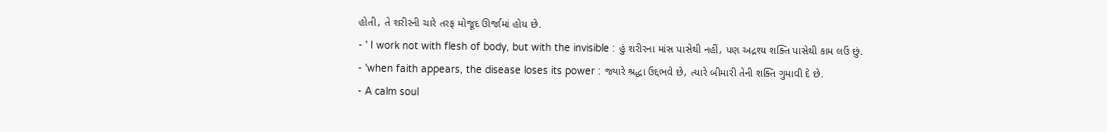હોતી, તે શરીરની ચારે તરફ મોજૂદ ઊર્જામાં હોય છે.
- ' I work not with flesh of body, but with the invisible : હું શરીરના માંસ પાસેથી નહીં, પણ અદ્રશ્ય શક્તિ પાસેથી કામ લઉં છું.
- 'when faith appears, the disease loses its power : જ્યારે શ્રદ્ધા ઉદ્દભવે છે, ત્યારે બીમારી તેની શક્તિ ગુમાવી દે છે.
- A calm soul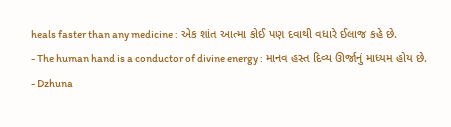heals faster than any medicine : એક શાંત આત્મા કોઈ પણ દવાથી વધારે ઈલાજ કહે છે.
- The human hand is a conductor of divine energy : માનવ હસ્ત દિવ્ય ઊર્જાનું માધ્યમ હોય છે.
- Dzhuna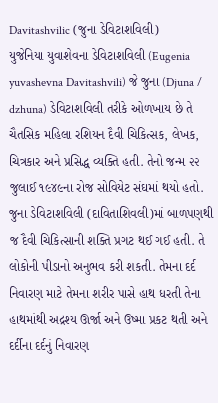Davitashvilic (જુના ડેવિટાશવિલી)
યુજેનિયા યુવાશેવના ડેવિટાશવિલી (Eugenia yuvashevna Davitashvili) જે જુના (Djuna / dzhuna) ડેવિટાશવિલી તરીકે ઓળખાય છે તે ચૈતસિક મહિલા રશિયન દૈવી ચિકિત્સક, લેખક, ચિત્રકાર અને પ્રસિદ્ધ વ્યક્તિ હતી. તેનો જન્મ ૨૨ જુલાઈ ૧૯૪૯ના રોજ સોવિયેટ સંઘમાં થયો હતો. જુના ડેવિટાશવિલી (દાવિતાશિવલી)માં બાળપણથી જ દૈવી ચિકિત્સાની શક્તિ પ્રગટ થઈ ગઈ હતી. તે લોકોની પીડાનો અનુભવ કરી શકતી. તેમના દર્દ નિવારણ માટે તેમના શરીર પાસે હાથ ધરતી તેના હાથમાંથી અદ્રશ્ય ઊર્જા અને ઉષ્મા પ્રકટ થતી અને દર્દીના દર્દનું નિવારણ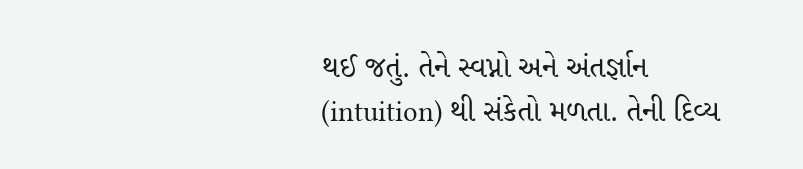થઈ જતું. તેને સ્વપ્નો અને અંતર્જ્ઞાન (intuition) થી સંકેતો મળતા. તેની દિવ્ય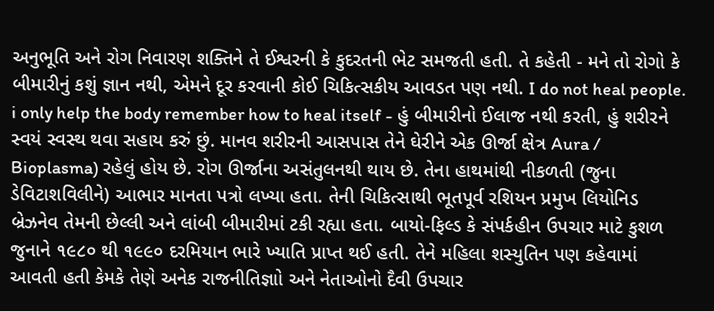અનુભૂતિ અને રોગ નિવારણ શક્તિને તે ઈશ્વરની કે કુદરતની ભેટ સમજતી હતી. તે કહેતી - મને તો રોગો કે બીમારીનું કશું જ્ઞાન નથી, એમને દૂર કરવાની કોઈ ચિકિત્સકીય આવડત પણ નથી. I do not heal people. i only help the body remember how to heal itself - હું બીમારીનો ઈલાજ નથી કરતી, હું શરીરને સ્વયં સ્વસ્થ થવા સહાય કરું છું. માનવ શરીરની આસપાસ તેને ઘેરીને એક ઊર્જા ક્ષેત્ર Aura / Bioplasma) રહેલું હોય છે. રોગ ઊર્જાના અસંતુલનથી થાય છે. તેના હાથમાંથી નીકળતી (જુના ડેવિટાશવિલીને) આભાર માનતા પત્રો લખ્યા હતા. તેની ચિકિત્સાથી ભૂતપૂર્વ રશિયન પ્રમુખ લિયોનિડ બ્રેઝનેવ તેમની છેલ્લી અને લાંબી બીમારીમાં ટકી રહ્યા હતા. બાયો-ફિલ્ડ કે સંપર્કહીન ઉપચાર માટે કુશળ જુનાને ૧૯૮૦ થી ૧૯૯૦ દરમિયાન ભારે ખ્યાતિ પ્રાપ્ત થઈ હતી. તેને મહિલા શસ્યુતિન પણ કહેવામાં આવતી હતી કેમકે તેણે અનેક રાજનીતિજ્ઞાો અને નેતાઓનો દૈવી ઉપચાર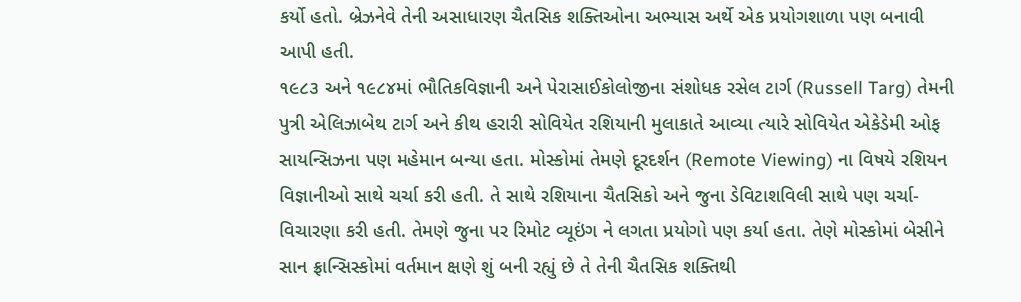કર્યો હતો. બ્રેઝનેવે તેની અસાધારણ ચૈતસિક શક્તિઓના અભ્યાસ અર્થે એક પ્રયોગશાળા પણ બનાવી આપી હતી.
૧૯૮૩ અને ૧૯૮૪માં ભૌતિકવિજ્ઞાની અને પેરાસાઈકોલોજીના સંશોધક રસેલ ટાર્ગ (Russell Targ) તેમની પુત્રી એલિઝાબેથ ટાર્ગ અને કીથ હરારી સોવિયેત રશિયાની મુલાકાતે આવ્યા ત્યારે સોવિયેત એકેડેમી ઓફ સાયન્સિઝના પણ મહેમાન બન્યા હતા. મોસ્કોમાં તેમણે દૂરદર્શન (Remote Viewing) ના વિષયે રશિયન વિજ્ઞાનીઓ સાથે ચર્ચા કરી હતી. તે સાથે રશિયાના ચૈતસિકો અને જુના ડેવિટાશવિલી સાથે પણ ચર્ચા-વિચારણા કરી હતી. તેમણે જુના પર રિમોટ વ્યૂઇંગ ને લગતા પ્રયોગો પણ કર્યા હતા. તેણે મોસ્કોમાં બેસીને સાન ફ્રાન્સિસ્કોમાં વર્તમાન ક્ષણે શું બની રહ્યું છે તે તેની ચૈતસિક શક્તિથી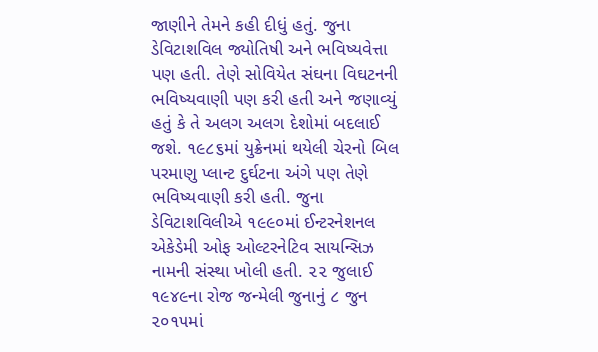જાણીને તેમને કહી દીધું હતું. જુના ડેવિટાશવિલ જ્યોતિષી અને ભવિષ્યવેત્તા પણ હતી. તેણે સોવિયેત સંઘના વિઘટનની ભવિષ્યવાણી પણ કરી હતી અને જણાવ્યું હતું કે તે અલગ અલગ દેશોમાં બદલાઈ જશે. ૧૯૮૬માં યુક્રેનમાં થયેલી ચેરનો બિલ પરમાણુ પ્લાન્ટ દુર્ઘટના અંગે પણ તેણે ભવિષ્યવાણી કરી હતી. જુના ડેવિટાશવિલીએ ૧૯૯૦માં ઈન્ટરનેશનલ એકેડેમી ઓફ ઓલ્ટરનેટિવ સાયન્સિઝ નામની સંસ્થા ખોલી હતી. ૨૨ જુલાઈ ૧૯૪૯ના રોજ જન્મેલી જુનાનું ૮ જુન ૨૦૧૫માં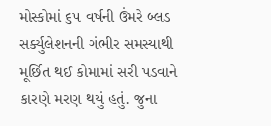મોસ્કોમાં ૬૫ વર્ષની ઉંમરે બ્લડ સર્ક્યુલેશનની ગંભીર સમસ્યાથી મૂર્છિત થઈ કોમામાં સરી પડવાને કારણે મરણ થયું હતું. જુના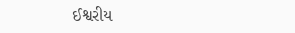ઈશ્વરીય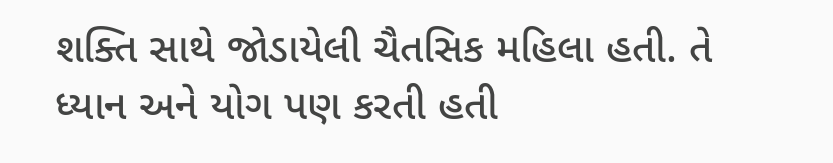શક્તિ સાથે જોડાયેલી ચૈતસિક મહિલા હતી. તે ધ્યાન અને યોગ પણ કરતી હતી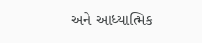અને આધ્યાત્મિક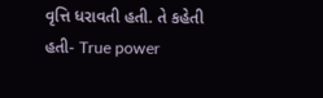વૃત્તિ ધરાવતી હતી. તે કહેતી હતી- True power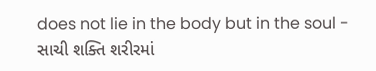does not lie in the body but in the soul - સાચી શક્તિ શરીરમાં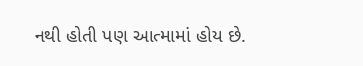નથી હોતી પણ આત્મામાં હોય છે.